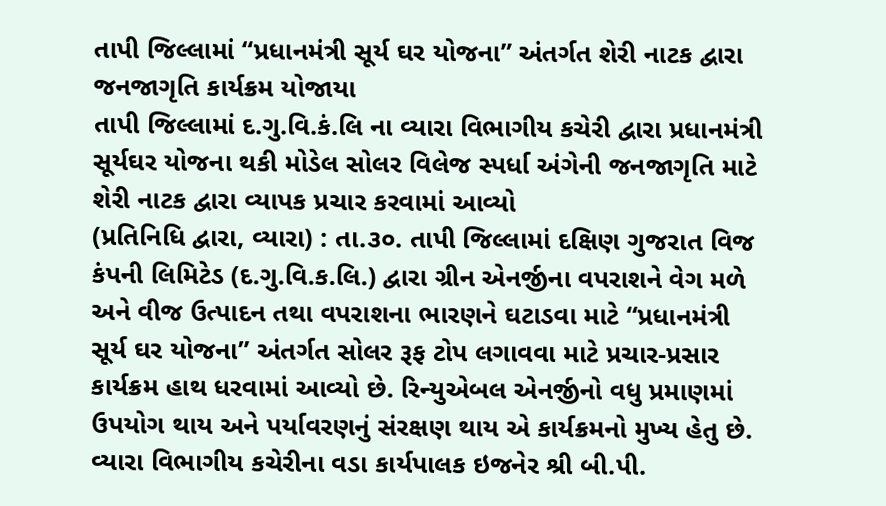તાપી જિલ્લામાં “પ્રધાનમંત્રી સૂર્ય ઘર યોજના” અંતર્ગત શેરી નાટક દ્વારા જનજાગૃતિ કાર્યક્રમ યોજાયા
તાપી જિલ્લામાં દ.ગુ.વિ.કં.લિ ના વ્યારા વિભાગીય કચેરી દ્વારા પ્રધાનમંત્રી સૂર્યઘર યોજના થકી મોડેલ સોલર વિલેજ સ્પર્ધા અંગેની જનજાગૃતિ માટે શેરી નાટક દ્વારા વ્યાપક પ્રચાર કરવામાં આવ્યો
(પ્રતિનિધિ દ્વારા, વ્યારા) : તા.૩૦. તાપી જિલ્લામાં દક્ષિણ ગુજરાત વિજ કંપની લિમિટેડ (દ.ગુ.વિ.ક.લિ.) દ્વારા ગ્રીન એનર્જીના વપરાશને વેગ મળે અને વીજ ઉત્પાદન તથા વપરાશના ભારણને ઘટાડવા માટે “પ્રધાનમંત્રી સૂર્ય ઘર યોજના” અંતર્ગત સોલર રૂફ ટોપ લગાવવા માટે પ્રચાર-પ્રસાર કાર્યક્રમ હાથ ધરવામાં આવ્યો છે. રિન્યુએબલ એનર્જીનો વધુ પ્રમાણમાં ઉપયોગ થાય અને પર્યાવરણનું સંરક્ષણ થાય એ કાર્યક્રમનો મુખ્ય હેતુ છે.
વ્યારા વિભાગીય કચેરીના વડા કાર્યપાલક ઇજનેર શ્રી બી.પી.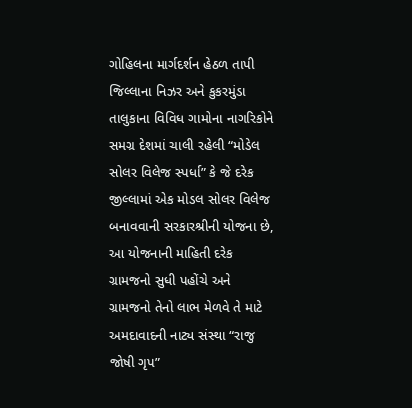ગોહિલના માર્ગદર્શન હેઠળ તાપી જિલ્લાના નિઝર અને કુકરમુંડા તાલુકાના વિવિધ ગામોના નાગરિકોને સમગ્ર દેશમાં ચાલી રહેલી “મોડેલ સોલર વિલેજ સ્પર્ધા” કે જે દરેક જીલ્લામાં એક મોડલ સોલર વિલેજ બનાવવાની સરકારશ્રીની યોજના છે, આ યોજનાની માહિતી દરેક ગ્રામજનો સુધી પહોંચે અને ગ્રામજનો તેનો લાભ મેળવે તે માટે અમદાવાદની નાટ્ય સંસ્થા “રાજુ જોષી ગૃપ”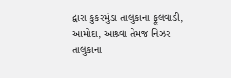દ્વારા કુકરમુંડા તાલુકાના ફૂલવાડી, આમોદા, આશ્ર્વા તેમજ નિઝર તાલુકાના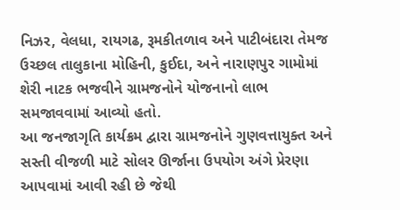નિઝર, વેલધા, રાયગઢ, રૂમકીતળાવ અને પાટીબંદારા તેમજ ઉચ્છલ તાલુકાના મોહિની, કુઈદા, અને નારાણપુર ગામોમાં શેરી નાટક ભજવીને ગ્રામજનોને યોજનાનો લાભ સમજાવવામાં આવ્યો હતો.
આ જનજાગૃતિ કાર્યક્રમ દ્વારા ગ્રામજનોને ગુણવત્તાયુક્ત અને સસ્તી વીજળી માટે સોલર ઊર્જાના ઉપયોગ અંગે પ્રેરણા આપવામાં આવી રહી છે જેથી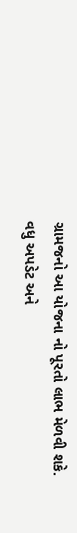ગ્રામજનો આ યોજના નો પૂરતો લાભ મેળવી શકે.
વધુ અપડેટ અને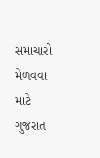સમાચારો મેળવવા માટે ગુજરાત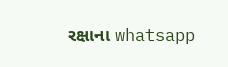રક્ષાના whatsapp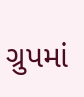ગ્રુપમાં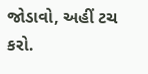જોડાવો, અહીં ટચ કરો.